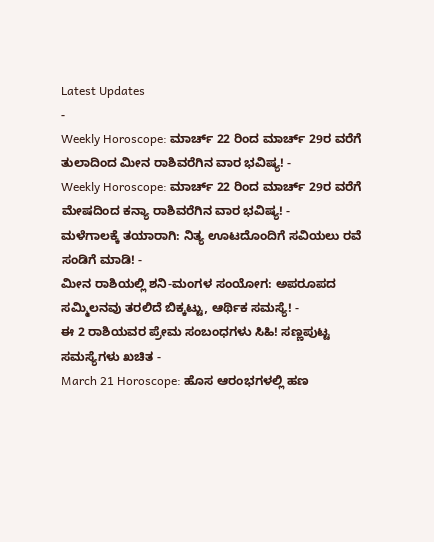Latest Updates
-
Weekly Horoscope: ಮಾರ್ಚ್ 22 ರಿಂದ ಮಾರ್ಚ್ 29ರ ವರೆಗೆ ತುಲಾದಿಂದ ಮೀನ ರಾಶಿವರೆಗಿನ ವಾರ ಭವಿಷ್ಯ! -
Weekly Horoscope: ಮಾರ್ಚ್ 22 ರಿಂದ ಮಾರ್ಚ್ 29ರ ವರೆಗೆ ಮೇಷದಿಂದ ಕನ್ಯಾ ರಾಶಿವರೆಗಿನ ವಾರ ಭವಿಷ್ಯ! -
ಮಳೆಗಾಲಕ್ಕೆ ತಯಾರಾಗಿ: ನಿತ್ಯ ಊಟದೊಂದಿಗೆ ಸವಿಯಲು ರವೆ ಸಂಡಿಗೆ ಮಾಡಿ! -
ಮೀನ ರಾಶಿಯಲ್ಲಿ ಶನಿ-ಮಂಗಳ ಸಂಯೋಗ: ಅಪರೂಪದ ಸಮ್ಮಿಲನವು ತರಲಿದೆ ಬಿಕ್ಕಟ್ಟು, ಆರ್ಥಿಕ ಸಮಸ್ಯೆ! -
ಈ 2 ರಾಶಿಯವರ ಪ್ರೇಮ ಸಂಬಂಧಗಳು ಸಿಹಿ! ಸಣ್ಣಪುಟ್ಟ ಸಮಸ್ಯೆಗಳು ಖಚಿತ -
March 21 Horoscope: ಹೊಸ ಆರಂಭಗಳಲ್ಲಿ ಹಣ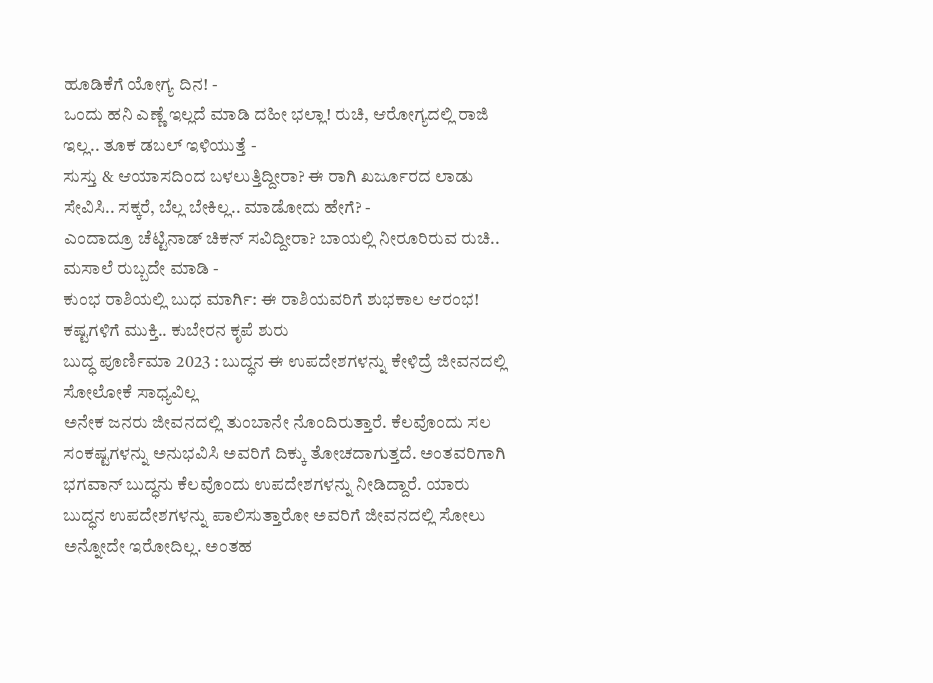ಹೂಡಿಕೆಗೆ ಯೋಗ್ಯ ದಿನ! -
ಒಂದು ಹನಿ ಎಣ್ಣೆ ಇಲ್ಲದೆ ಮಾಡಿ ದಹೀ ಭಲ್ಲಾ! ರುಚಿ, ಆರೋಗ್ಯದಲ್ಲಿ ರಾಜಿ ಇಲ್ಲ.. ತೂಕ ಡಬಲ್ ಇಳಿಯುತ್ತೆ -
ಸುಸ್ತು & ಆಯಾಸದಿಂದ ಬಳಲುತ್ತಿದ್ದೀರಾ? ಈ ರಾಗಿ ಖರ್ಜೂರದ ಲಾಡು ಸೇವಿಸಿ.. ಸಕ್ಕರೆ, ಬೆಲ್ಲ ಬೇಕಿಲ್ಲ.. ಮಾಡೋದು ಹೇಗೆ? -
ಎಂದಾದ್ರೂ ಚೆಟ್ಟಿನಾಡ್ ಚಿಕನ್ ಸವಿದ್ದೀರಾ? ಬಾಯಲ್ಲಿ ನೀರೂರಿರುವ ರುಚಿ.. ಮಸಾಲೆ ರುಬ್ಬದೇ ಮಾಡಿ -
ಕುಂಭ ರಾಶಿಯಲ್ಲಿ ಬುಧ ಮಾರ್ಗಿ: ಈ ರಾಶಿಯವರಿಗೆ ಶುಭಕಾಲ ಆರಂಭ! ಕಷ್ಟಗಳಿಗೆ ಮುಕ್ತಿ.. ಕುಬೇರನ ಕೃಪೆ ಶುರು
ಬುದ್ಧ ಪೂರ್ಣಿಮಾ 2023 : ಬುದ್ಧನ ಈ ಉಪದೇಶಗಳನ್ನು ಕೇಳಿದ್ರೆ ಜೀವನದಲ್ಲಿ ಸೋಲೋಕೆ ಸಾಧ್ಯವಿಲ್ಲ
ಅನೇಕ ಜನರು ಜೀವನದಲ್ಲಿ ತುಂಬಾನೇ ನೊಂದಿರುತ್ತಾರೆ. ಕೆಲವೊಂದು ಸಲ ಸಂಕಷ್ಟಗಳನ್ನು ಅನುಭವಿಸಿ ಅವರಿಗೆ ದಿಕ್ಕು ತೋಚದಾಗುತ್ತದೆ. ಅಂತವರಿಗಾಗಿ ಭಗವಾನ್ ಬುದ್ಧನು ಕೆಲವೊಂದು ಉಪದೇಶಗಳನ್ನು ನೀಡಿದ್ದಾರೆ. ಯಾರು ಬುದ್ಧನ ಉಪದೇಶಗಳನ್ನು ಪಾಲಿಸುತ್ತಾರೋ ಅವರಿಗೆ ಜೀವನದಲ್ಲಿ ಸೋಲು ಅನ್ನೋದೇ ಇರೋದಿಲ್ಲ. ಅಂತಹ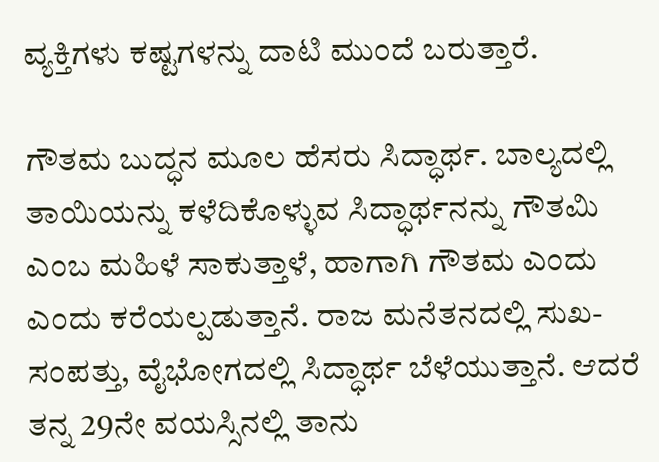ವ್ಯಕ್ತಿಗಳು ಕಷ್ಟಗಳನ್ನು ದಾಟಿ ಮುಂದೆ ಬರುತ್ತಾರೆ.

ಗೌತಮ ಬುದ್ಧನ ಮೂಲ ಹೆಸರು ಸಿದ್ಧಾರ್ಥ. ಬಾಲ್ಯದಲ್ಲಿ ತಾಯಿಯನ್ನು ಕಳೆದಿಕೊಳ್ಳುವ ಸಿದ್ಧಾರ್ಥನನ್ನು ಗೌತಮಿ ಎಂಬ ಮಹಿಳೆ ಸಾಕುತ್ತಾಳೆ, ಹಾಗಾಗಿ ಗೌತಮ ಎಂದು ಎಂದು ಕರೆಯಲ್ಪಡುತ್ತಾನೆ. ರಾಜ ಮನೆತನದಲ್ಲಿ ಸುಖ-ಸಂಪತ್ತು, ವೈಭೋಗದಲ್ಲಿ ಸಿದ್ಧಾರ್ಥ ಬೆಳೆಯುತ್ತಾನೆ. ಆದರೆ ತನ್ನ 29ನೇ ವಯಸ್ಸಿನಲ್ಲಿ ತಾನು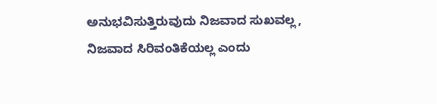ಅನುಭವಿಸುತ್ತಿರುವುದು ನಿಜವಾದ ಸುಖವಲ್ಲ, ನಿಜವಾದ ಸಿರಿವಂತಿಕೆಯಲ್ಲ ಎಂದು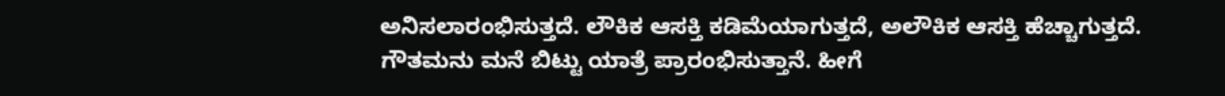ಅನಿಸಲಾರಂಭಿಸುತ್ತದೆ. ಲೌಕಿಕ ಆಸಕ್ತಿ ಕಡಿಮೆಯಾಗುತ್ತದೆ, ಅಲೌಕಿಕ ಆಸಕ್ತಿ ಹೆಚ್ಚಾಗುತ್ತದೆ.
ಗೌತಮನು ಮನೆ ಬಿಟ್ಟು ಯಾತ್ರೆ ಪ್ರಾರಂಭಿಸುತ್ತಾನೆ. ಹೀಗೆ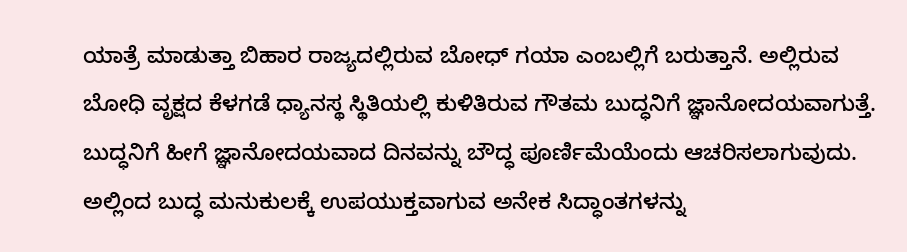ಯಾತ್ರೆ ಮಾಡುತ್ತಾ ಬಿಹಾರ ರಾಜ್ಯದಲ್ಲಿರುವ ಬೋಧ್ ಗಯಾ ಎಂಬಲ್ಲಿಗೆ ಬರುತ್ತಾನೆ. ಅಲ್ಲಿರುವ ಬೋಧಿ ವೃಕ್ಷದ ಕೆಳಗಡೆ ಧ್ಯಾನಸ್ಥ ಸ್ಥಿತಿಯಲ್ಲಿ ಕುಳಿತಿರುವ ಗೌತಮ ಬುದ್ಧನಿಗೆ ಜ್ಞಾನೋದಯವಾಗುತ್ತೆ. ಬುದ್ಧನಿಗೆ ಹೀಗೆ ಜ್ಞಾನೋದಯವಾದ ದಿನವನ್ನು ಬೌದ್ಧ ಪೂರ್ಣಿಮೆಯೆಂದು ಆಚರಿಸಲಾಗುವುದು.
ಅಲ್ಲಿಂದ ಬುದ್ಧ ಮನುಕುಲಕ್ಕೆ ಉಪಯುಕ್ತವಾಗುವ ಅನೇಕ ಸಿದ್ಧಾಂತಗಳನ್ನು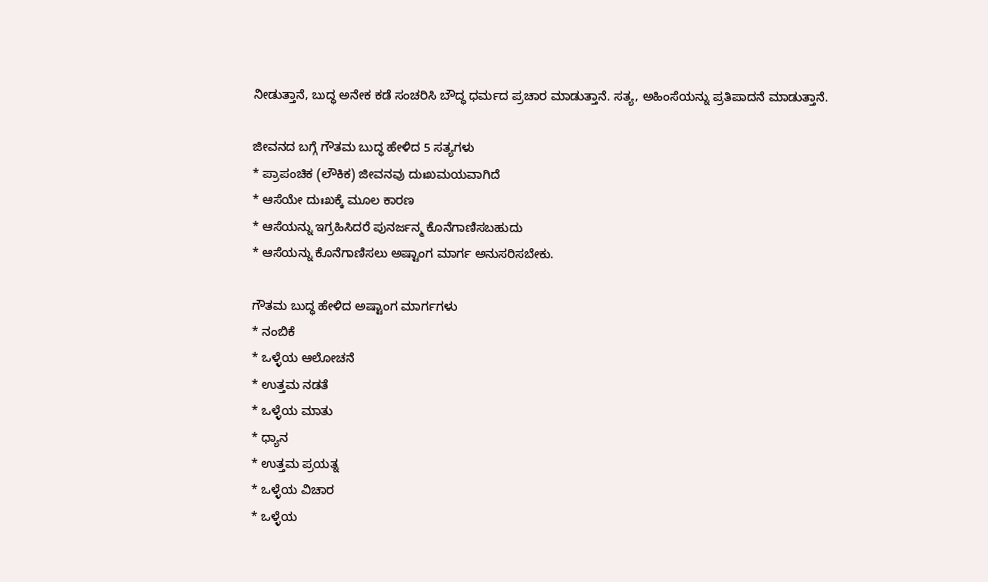ನೀಡುತ್ತಾನೆ, ಬುದ್ಧ ಅನೇಕ ಕಡೆ ಸಂಚರಿಸಿ ಬೌದ್ಧ ಧರ್ಮದ ಪ್ರಚಾರ ಮಾಡುತ್ತಾನೆ. ಸತ್ಯ, ಅಹಿಂಸೆಯನ್ನು ಪ್ರತಿಪಾದನೆ ಮಾಡುತ್ತಾನೆ.

ಜೀವನದ ಬಗ್ಗೆ ಗೌತಮ ಬುದ್ಧ ಹೇಳಿದ 5 ಸತ್ಯಗಳು
* ಪ್ರಾಪಂಚಿಕ (ಲೌಕಿಕ) ಜೀವನವು ದುಃಖಮಯವಾಗಿದೆ
* ಆಸೆಯೇ ದುಃಖಕ್ಕೆ ಮೂಲ ಕಾರಣ
* ಆಸೆಯನ್ನು ಇಗ್ರಹಿಸಿದರೆ ಪುನರ್ಜನ್ಮ ಕೊನೆಗಾಣಿಸಬಹುದು
* ಆಸೆಯನ್ನು ಕೊನೆಗಾಣಿಸಲು ಅಷ್ಟಾಂಗ ಮಾರ್ಗ ಅನುಸರಿಸಬೇಕು.

ಗೌತಮ ಬುದ್ಧ ಹೇಳಿದ ಅಷ್ಟಾಂಗ ಮಾರ್ಗಗಳು
* ನಂಬಿಕೆ
* ಒಳ್ಳೆಯ ಆಲೋಚನೆ
* ಉತ್ತಮ ನಡತೆ
* ಒಳ್ಳೆಯ ಮಾತು
* ಧ್ಯಾನ
* ಉತ್ತಮ ಪ್ರಯತ್ನ
* ಒಳ್ಳೆಯ ವಿಚಾರ
* ಒಳ್ಳೆಯ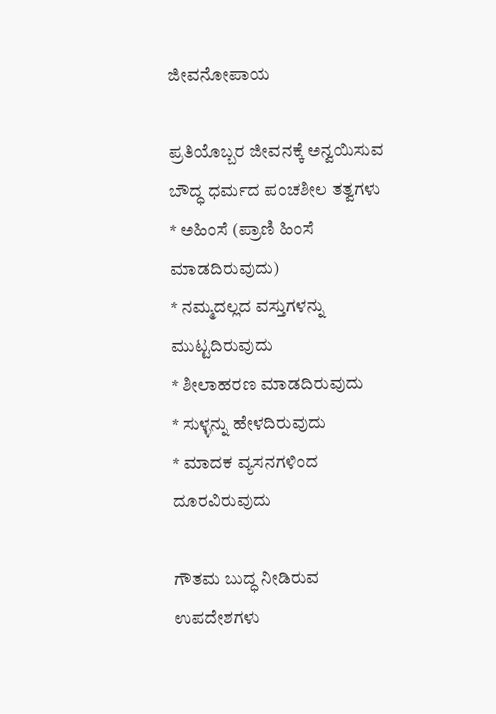ಜೀವನೋಪಾಯ

ಪ್ರತಿಯೊಬ್ಬರ ಜೀವನಕ್ಕೆ ಅನ್ವಯಿಸುವ ಬೌದ್ಧ ಧರ್ಮದ ಪಂಚಶೀಲ ತತ್ವಗಳು
* ಅಹಿಂಸೆ (ಪ್ರಾಣಿ ಹಿಂಸೆ ಮಾಡದಿರುವುದು)
* ನಮ್ಮದಲ್ಲದ ವಸ್ತುಗಳನ್ನು ಮುಟ್ಟದಿರುವುದು
* ಶೀಲಾಹರಣ ಮಾಡದಿರುವುದು
* ಸುಳ್ಳನ್ನು ಹೇಳದಿರುವುದು
* ಮಾದಕ ವ್ಯಸನಗಳಿಂದ ದೂರವಿರುವುದು

ಗೌತಮ ಬುದ್ಧ ನೀಡಿರುವ ಉಪದೇಶಗಳು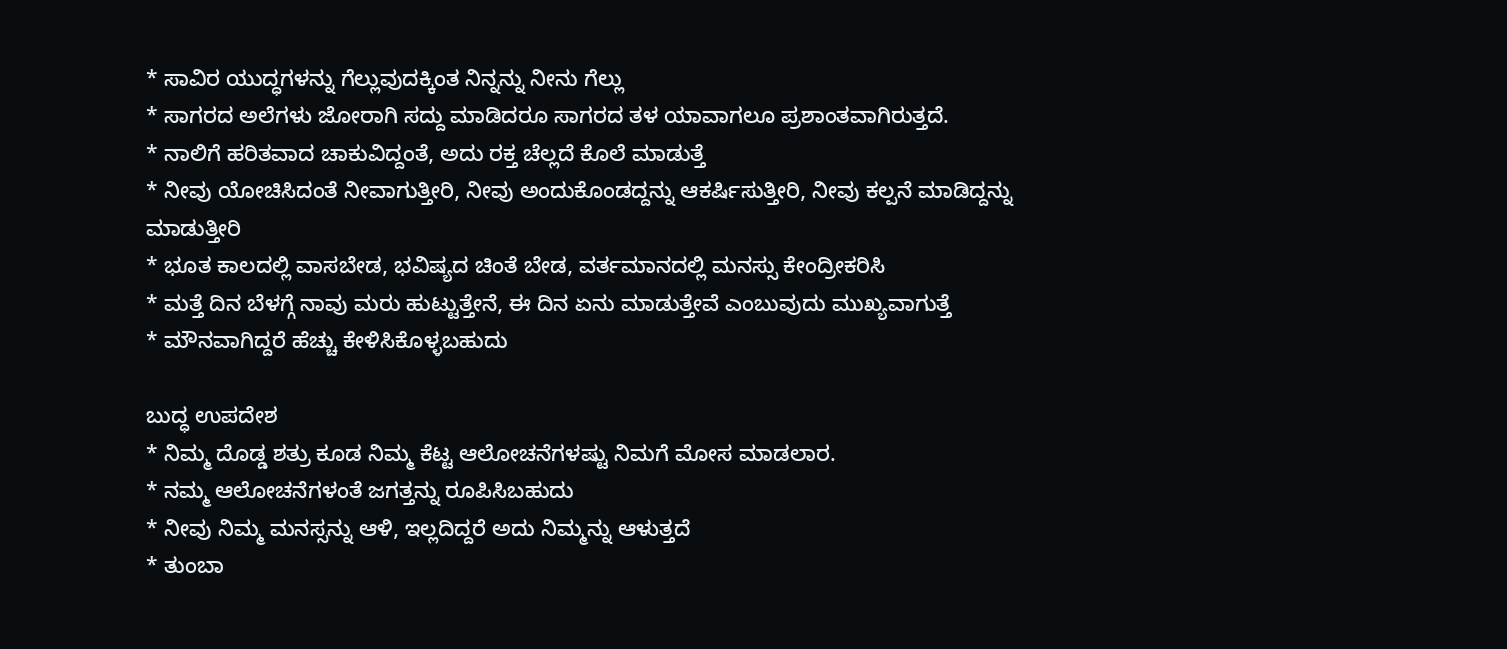* ಸಾವಿರ ಯುದ್ಧಗಳನ್ನು ಗೆಲ್ಲುವುದಕ್ಕಿಂತ ನಿನ್ನನ್ನು ನೀನು ಗೆಲ್ಲು
* ಸಾಗರದ ಅಲೆಗಳು ಜೋರಾಗಿ ಸದ್ದು ಮಾಡಿದರೂ ಸಾಗರದ ತಳ ಯಾವಾಗಲೂ ಪ್ರಶಾಂತವಾಗಿರುತ್ತದೆ.
* ನಾಲಿಗೆ ಹರಿತವಾದ ಚಾಕುವಿದ್ದಂತೆ, ಅದು ರಕ್ತ ಚೆಲ್ಲದೆ ಕೊಲೆ ಮಾಡುತ್ತೆ
* ನೀವು ಯೋಚಿಸಿದಂತೆ ನೀವಾಗುತ್ತೀರಿ, ನೀವು ಅಂದುಕೊಂಡದ್ದನ್ನು ಆಕರ್ಷಿಸುತ್ತೀರಿ, ನೀವು ಕಲ್ಪನೆ ಮಾಡಿದ್ದನ್ನು ಮಾಡುತ್ತೀರಿ
* ಭೂತ ಕಾಲದಲ್ಲಿ ವಾಸಬೇಡ, ಭವಿಷ್ಯದ ಚಿಂತೆ ಬೇಡ, ವರ್ತಮಾನದಲ್ಲಿ ಮನಸ್ಸು ಕೇಂದ್ರೀಕರಿಸಿ
* ಮತ್ತೆ ದಿನ ಬೆಳಗ್ಗೆ ನಾವು ಮರು ಹುಟ್ಟುತ್ತೇನೆ, ಈ ದಿನ ಏನು ಮಾಡುತ್ತೇವೆ ಎಂಬುವುದು ಮುಖ್ಯವಾಗುತ್ತೆ
* ಮೌನವಾಗಿದ್ದರೆ ಹೆಚ್ಚು ಕೇಳಿಸಿಕೊಳ್ಳಬಹುದು

ಬುದ್ಧ ಉಪದೇಶ
* ನಿಮ್ಮ ದೊಡ್ಡ ಶತ್ರು ಕೂಡ ನಿಮ್ಮ ಕೆಟ್ಟ ಆಲೋಚನೆಗಳಷ್ಟು ನಿಮಗೆ ಮೋಸ ಮಾಡಲಾರ.
* ನಮ್ಮ ಆಲೋಚನೆಗಳಂತೆ ಜಗತ್ತನ್ನು ರೂಪಿಸಿಬಹುದು
* ನೀವು ನಿಮ್ಮ ಮನಸ್ಸನ್ನು ಆಳಿ, ಇಲ್ಲದಿದ್ದರೆ ಅದು ನಿಮ್ಮನ್ನು ಆಳುತ್ತದೆ
* ತುಂಬಾ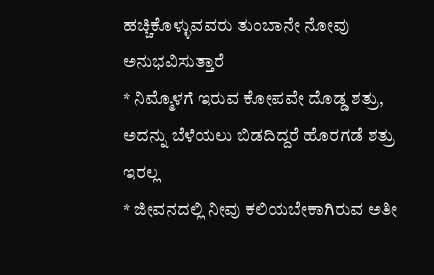ಹಚ್ಚಿಕೊಳ್ಳುವವರು ತುಂಬಾನೇ ನೋವು ಅನುಭವಿಸುತ್ತಾರೆ
* ನಿಮ್ಮೊಳಗೆ ಇರುವ ಕೋಪವೇ ದೊಡ್ಡ ಶತ್ರು, ಅದನ್ನು ಬೆಳೆಯಲು ಬಿಡದಿದ್ದರೆ ಹೊರಗಡೆ ಶತ್ರು ಇರಲ್ಲ
* ಜೀವನದಲ್ಲಿ ನೀವು ಕಲಿಯಬೇಕಾಗಿರುವ ಅತೀ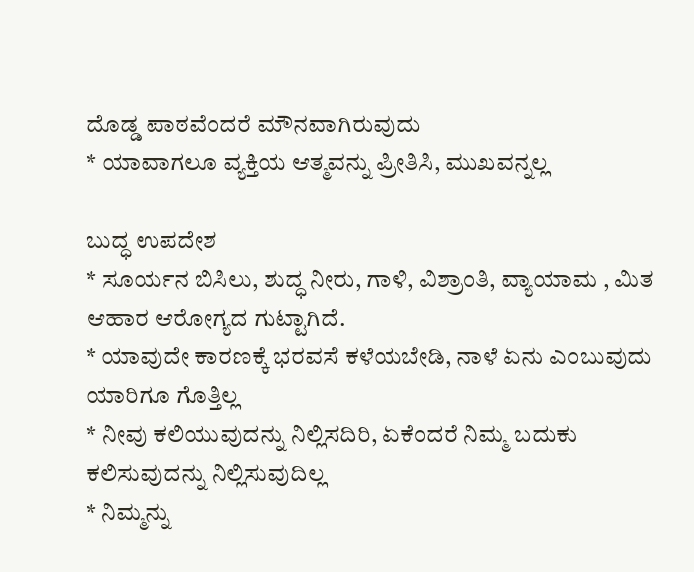ದೊಡ್ಡ ಪಾಠವೆಂದರೆ ಮೌನವಾಗಿರುವುದು
* ಯಾವಾಗಲೂ ವ್ಯಕ್ತಿಯ ಆತ್ಮವನ್ನು ಪ್ರೀತಿಸಿ, ಮುಖವನ್ನಲ್ಲ

ಬುದ್ಧ ಉಪದೇಶ
* ಸೂರ್ಯನ ಬಿಸಿಲು, ಶುದ್ಧ ನೀರು, ಗಾಳಿ, ವಿಶ್ರಾಂತಿ, ವ್ಯಾಯಾಮ , ಮಿತ ಆಹಾರ ಆರೋಗ್ಯದ ಗುಟ್ಟಾಗಿದೆ.
* ಯಾವುದೇ ಕಾರಣಕ್ಕೆ ಭರವಸೆ ಕಳೆಯಬೇಡಿ, ನಾಳೆ ಏನು ಎಂಬುವುದು ಯಾರಿಗೂ ಗೊತ್ತಿಲ್ಲ
* ನೀವು ಕಲಿಯುವುದನ್ನು ನಿಲ್ಲಿಸದಿರಿ, ಏಕೆಂದರೆ ನಿಮ್ಮ ಬದುಕು ಕಲಿಸುವುದನ್ನು ನಿಲ್ಲಿಸುವುದಿಲ್ಲ
* ನಿಮ್ಮನ್ನು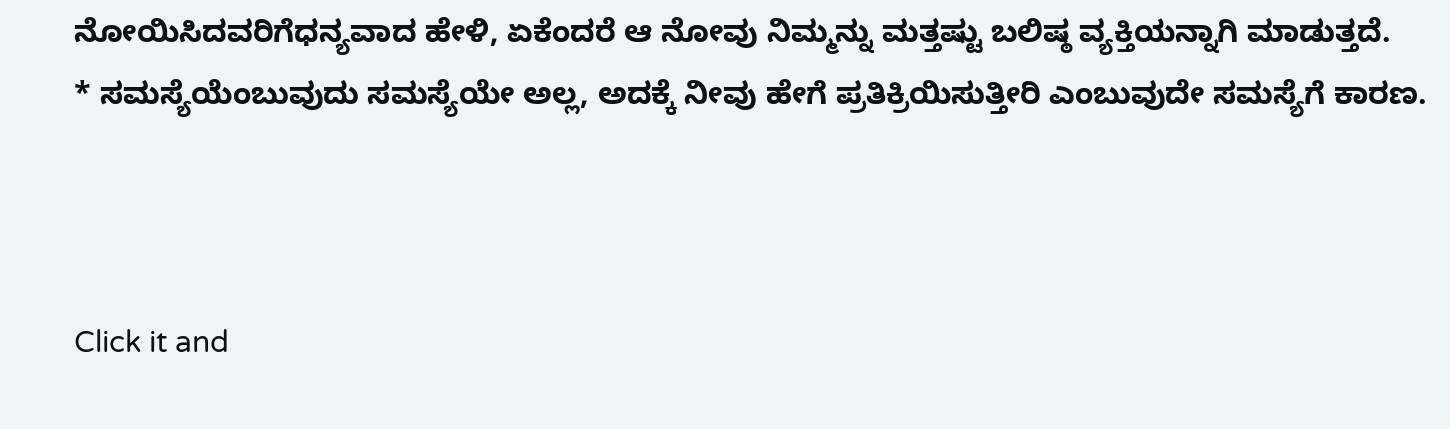ನೋಯಿಸಿದವರಿಗೆಧನ್ಯವಾದ ಹೇಳಿ, ಏಕೆಂದರೆ ಆ ನೋವು ನಿಮ್ಮನ್ನು ಮತ್ತಷ್ಟು ಬಲಿಷ್ಠ ವ್ಯಕ್ತಿಯನ್ನಾಗಿ ಮಾಡುತ್ತದೆ.
* ಸಮಸ್ಯೆಯೆಂಬುವುದು ಸಮಸ್ಯೆಯೇ ಅಲ್ಲ, ಅದಕ್ಕೆ ನೀವು ಹೇಗೆ ಪ್ರತಿಕ್ರಿಯಿಸುತ್ತೀರಿ ಎಂಬುವುದೇ ಸಮಸ್ಯೆಗೆ ಕಾರಣ.



Click it and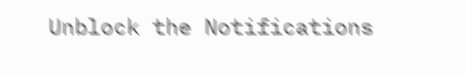Unblock the Notifications